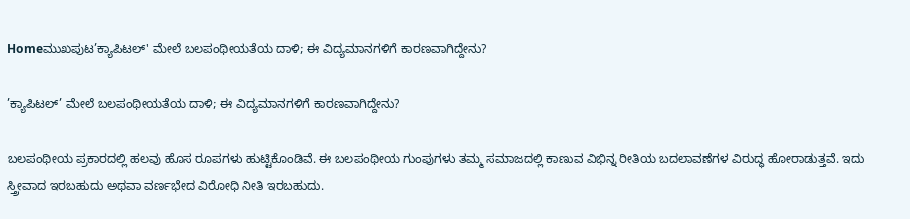Homeಮುಖಪುಟ’ಕ್ಯಾಪಿಟಲ್' ಮೇಲೆ ಬಲಪಂಥೀಯತೆಯ ದಾಳಿ; ಈ ವಿದ್ಯಮಾನಗಳಿಗೆ ಕಾರಣವಾಗಿದ್ದೇನು?

’ಕ್ಯಾಪಿಟಲ್’ ಮೇಲೆ ಬಲಪಂಥೀಯತೆಯ ದಾಳಿ; ಈ ವಿದ್ಯಮಾನಗಳಿಗೆ ಕಾರಣವಾಗಿದ್ದೇನು?

ಬಲಪಂಥೀಯ ಪ್ರಕಾರದಲ್ಲಿ ಹಲವು ಹೊಸ ರೂಪಗಳು ಹುಟ್ಟಿಕೊಂಡಿವೆ. ಈ ಬಲಪಂಥೀಯ ಗುಂಪುಗಳು ತಮ್ಮ ಸಮಾಜದಲ್ಲಿ ಕಾಣುವ ವಿಭಿನ್ನ ರೀತಿಯ ಬದಲಾವಣೆಗಳ ವಿರುದ್ಧ ಹೋರಾಡುತ್ತವೆ. ಇದು ಸ್ತ್ರೀವಾದ ಇರಬಹುದು ಅಥವಾ ವರ್ಣಭೇದ ವಿರೋಧಿ ನೀತಿ ಇರಬಹುದು.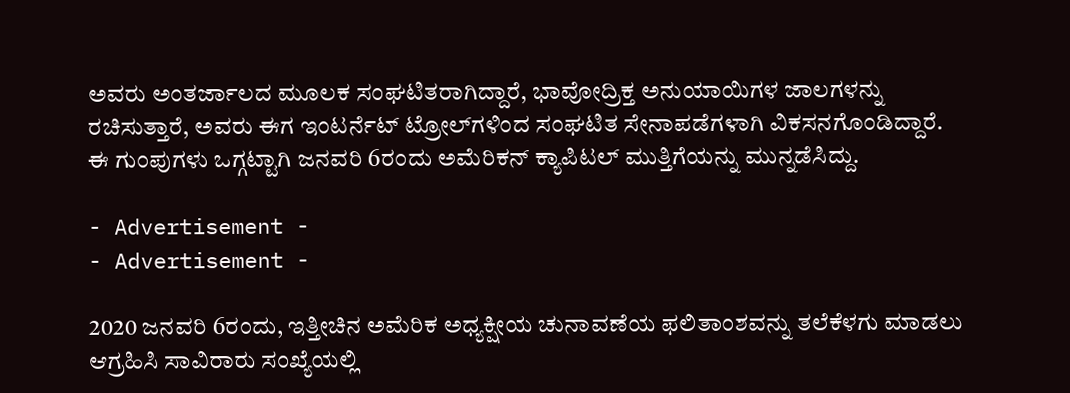ಅವರು ಅಂತರ್ಜಾಲದ ಮೂಲಕ ಸಂಘಟಿತರಾಗಿದ್ದಾರೆ, ಭಾವೋದ್ರಿಕ್ತ ಅನುಯಾಯಿಗಳ ಜಾಲಗಳನ್ನು ರಚಿಸುತ್ತಾರೆ, ಅವರು ಈಗ ಇಂಟರ್ನೆಟ್ ಟ್ರೋಲ್‌ಗಳಿಂದ ಸಂಘಟಿತ ಸೇನಾಪಡೆಗಳಾಗಿ ವಿಕಸನಗೊಂಡಿದ್ದಾರೆ. ಈ ಗುಂಪುಗಳು ಒಗ್ಗಟ್ಟಾಗಿ ಜನವರಿ 6ರಂದು ಅಮೆರಿಕನ್ ಕ್ಯಾಪಿಟಲ್ ಮುತ್ತಿಗೆಯನ್ನು ಮುನ್ನಡೆಸಿದ್ದು.

- Advertisement -
- Advertisement -

2020 ಜನವರಿ 6ರಂದು, ಇತ್ತೀಚಿನ ಅಮೆರಿಕ ಅಧ್ಯಕ್ಷೀಯ ಚುನಾವಣೆಯ ಫಲಿತಾಂಶವನ್ನು ತಲೆಕೆಳಗು ಮಾಡಲು ಆಗ್ರಹಿಸಿ ಸಾವಿರಾರು ಸಂಖ್ಯೆಯಲ್ಲಿ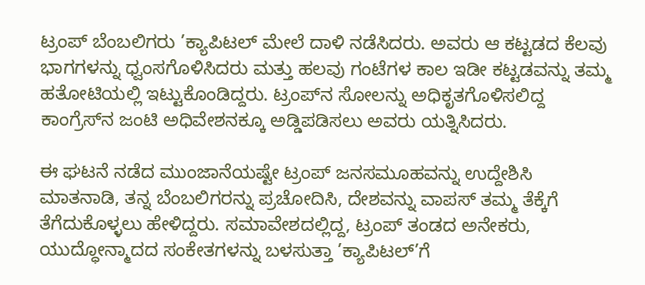ಟ್ರಂಪ್ ಬೆಂಬಲಿಗರು ’ಕ್ಯಾಪಿಟಲ್ ಮೇಲೆ ದಾಳಿ ನಡೆಸಿದರು. ಅವರು ಆ ಕಟ್ಟಡದ ಕೆಲವು ಭಾಗಗಳನ್ನು ಧ್ವಂಸಗೊಳಿಸಿದರು ಮತ್ತು ಹಲವು ಗಂಟೆಗಳ ಕಾಲ ಇಡೀ ಕಟ್ಟಡವನ್ನು ತಮ್ಮ ಹತೋಟಿಯಲ್ಲಿ ಇಟ್ಟುಕೊಂಡಿದ್ದರು. ಟ್ರಂಪ್‌ನ ಸೋಲನ್ನು ಅಧಿಕೃತಗೊಳಿಸಲಿದ್ದ ಕಾಂಗ್ರೆಸ್‌ನ ಜಂಟಿ ಅಧಿವೇಶನಕ್ಕೂ ಅಡ್ಡಿಪಡಿಸಲು ಅವರು ಯತ್ನಿಸಿದರು.

ಈ ಘಟನೆ ನಡೆದ ಮುಂಜಾನೆಯಷ್ಟೇ ಟ್ರಂಪ್ ಜನಸಮೂಹವನ್ನು ಉದ್ದೇಶಿಸಿ ಮಾತನಾಡಿ, ತನ್ನ ಬೆಂಬಲಿಗರನ್ನು ಪ್ರಚೋದಿಸಿ, ದೇಶವನ್ನು ವಾಪಸ್ ತಮ್ಮ ತೆಕ್ಕೆಗೆ ತೆಗೆದುಕೊಳ್ಳಲು ಹೇಳಿದ್ದರು. ಸಮಾವೇಶದಲ್ಲಿದ್ದ, ಟ್ರಂಪ್ ತಂಡದ ಅನೇಕರು, ಯುದ್ಧೋನ್ಮಾದದ ಸಂಕೇತಗಳನ್ನು ಬಳಸುತ್ತಾ ’ಕ್ಯಾಪಿಟಲ್‌’ಗೆ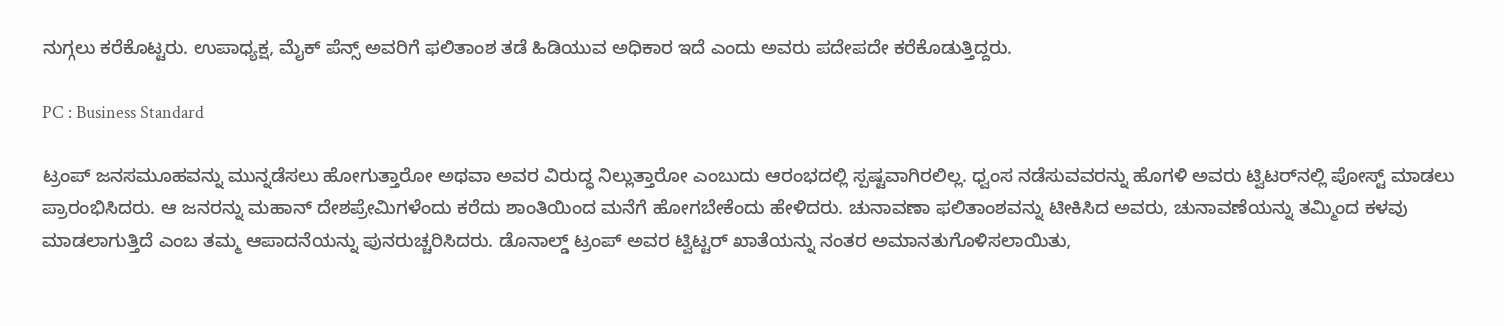ನುಗ್ಗಲು ಕರೆಕೊಟ್ಟರು. ಉಪಾಧ್ಯಕ್ಷ, ಮೈಕ್ ಪೆನ್ಸ್ ಅವರಿಗೆ ಫಲಿತಾಂಶ ತಡೆ ಹಿಡಿಯುವ ಅಧಿಕಾರ ಇದೆ ಎಂದು ಅವರು ಪದೇಪದೇ ಕರೆಕೊಡುತ್ತಿದ್ದರು.

PC : Business Standard

ಟ್ರಂಪ್ ಜನಸಮೂಹವನ್ನು ಮುನ್ನಡೆಸಲು ಹೋಗುತ್ತಾರೋ ಅಥವಾ ಅವರ ವಿರುದ್ಧ ನಿಲ್ಲುತ್ತಾರೋ ಎಂಬುದು ಆರಂಭದಲ್ಲಿ ಸ್ಪಷ್ಟವಾಗಿರಲಿಲ್ಲ. ಧ್ವಂಸ ನಡೆಸುವವರನ್ನು ಹೊಗಳಿ ಅವರು ಟ್ವಿಟರ್‌ನಲ್ಲಿ ಪೋಸ್ಟ್ ಮಾಡಲು ಪ್ರಾರಂಭಿಸಿದರು. ಆ ಜನರನ್ನು ಮಹಾನ್ ದೇಶಪ್ರೇಮಿಗಳೆಂದು ಕರೆದು ಶಾಂತಿಯಿಂದ ಮನೆಗೆ ಹೋಗಬೇಕೆಂದು ಹೇಳಿದರು. ಚುನಾವಣಾ ಫಲಿತಾಂಶವನ್ನು ಟೀಕಿಸಿದ ಅವರು, ಚುನಾವಣೆಯನ್ನು ತಮ್ಮಿಂದ ಕಳವು ಮಾಡಲಾಗುತ್ತಿದೆ ಎಂಬ ತಮ್ಮ ಆಪಾದನೆಯನ್ನು ಪುನರುಚ್ಚರಿಸಿದರು. ಡೊನಾಲ್ಡ್ ಟ್ರಂಪ್ ಅವರ ಟ್ವಿಟ್ಟರ್ ಖಾತೆಯನ್ನು ನಂತರ ಅಮಾನತುಗೊಳಿಸಲಾಯಿತು,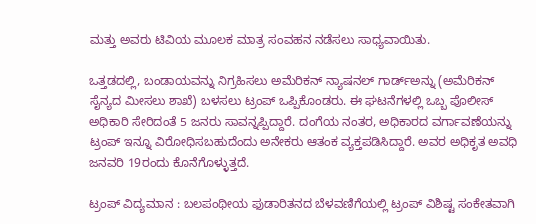ಮತ್ತು ಅವರು ಟಿವಿಯ ಮೂಲಕ ಮಾತ್ರ ಸಂವಹನ ನಡೆಸಲು ಸಾಧ್ಯವಾಯಿತು.

ಒತ್ತಡದಲ್ಲಿ, ಬಂಡಾಯವನ್ನು ನಿಗ್ರಹಿಸಲು ಅಮೆರಿಕನ್ ನ್ಯಾಷನಲ್ ಗಾರ್ಡ್‌ಅನ್ನು (ಅಮೆರಿಕನ್ ಸೈನ್ಯದ ಮೀಸಲು ಶಾಖೆ) ಬಳಸಲು ಟ್ರಂಪ್ ಒಪ್ಪಿಕೊಂಡರು. ಈ ಘಟನೆಗಳಲ್ಲಿ ಒಬ್ಬ ಪೊಲೀಸ್ ಅಧಿಕಾರಿ ಸೇರಿದಂತೆ 5 ಜನರು ಸಾವನ್ನಪ್ಪಿದ್ದಾರೆ. ದಂಗೆಯ ನಂತರ, ಅಧಿಕಾರದ ವರ್ಗಾವಣೆಯನ್ನು ಟ್ರಂಪ್ ಇನ್ನೂ ವಿರೋಧಿಸಬಹುದೆಂದು ಅನೇಕರು ಆತಂಕ ವ್ಯಕ್ತಪಡಿಸಿದ್ದಾರೆ. ಅವರ ಅಧಿಕೃತ ಅವಧಿ ಜನವರಿ 19ರಂದು ಕೊನೆಗೊಳ್ಳುತ್ತದೆ.

ಟ್ರಂಪ್ ವಿದ್ಯಮಾನ : ಬಲಪಂಥೀಯ ಫುಡಾರಿತನದ ಬೆಳವಣಿಗೆಯಲ್ಲಿ ಟ್ರಂಪ್ ವಿಶಿಷ್ಟ ಸಂಕೇತವಾಗಿ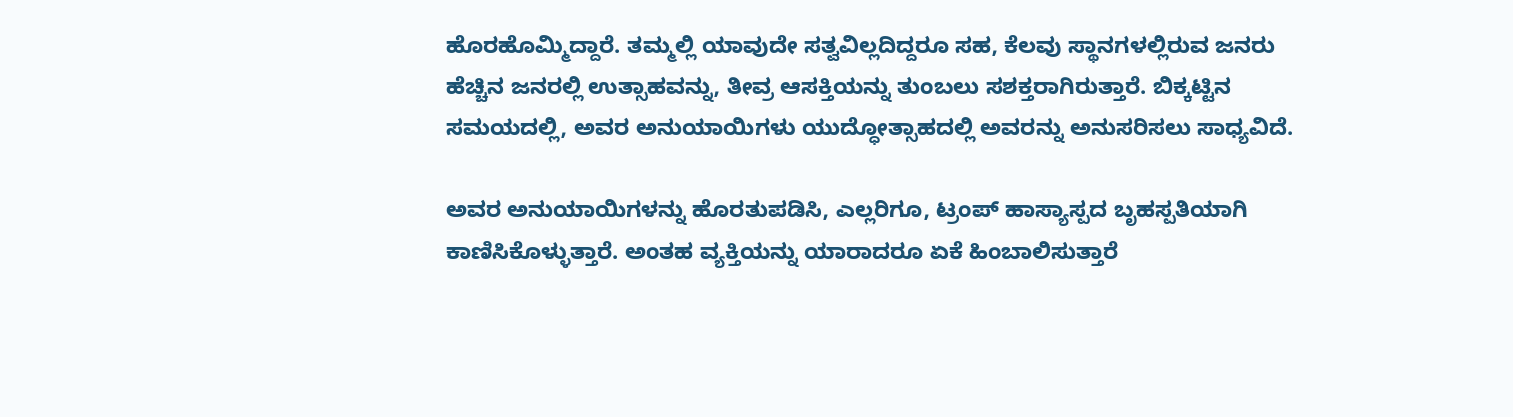ಹೊರಹೊಮ್ಮಿದ್ದಾರೆ. ತಮ್ಮಲ್ಲಿ ಯಾವುದೇ ಸತ್ವವಿಲ್ಲದಿದ್ದರೂ ಸಹ, ಕೆಲವು ಸ್ಥಾನಗಳಲ್ಲಿರುವ ಜನರು ಹೆಚ್ಚಿನ ಜನರಲ್ಲಿ ಉತ್ಸಾಹವನ್ನು, ತೀವ್ರ ಆಸಕ್ತಿಯನ್ನು ತುಂಬಲು ಸಶಕ್ತರಾಗಿರುತ್ತಾರೆ. ಬಿಕ್ಕಟ್ಟಿನ ಸಮಯದಲ್ಲಿ, ಅವರ ಅನುಯಾಯಿಗಳು ಯುದ್ಧೋತ್ಸಾಹದಲ್ಲಿ ಅವರನ್ನು ಅನುಸರಿಸಲು ಸಾಧ್ಯವಿದೆ.

ಅವರ ಅನುಯಾಯಿಗಳನ್ನು ಹೊರತುಪಡಿಸಿ, ಎಲ್ಲರಿಗೂ, ಟ್ರಂಪ್ ಹಾಸ್ಯಾಸ್ಪದ ಬೃಹಸ್ಪತಿಯಾಗಿ ಕಾಣಿಸಿಕೊಳ್ಳುತ್ತಾರೆ. ಅಂತಹ ವ್ಯಕ್ತಿಯನ್ನು ಯಾರಾದರೂ ಏಕೆ ಹಿಂಬಾಲಿಸುತ್ತಾರೆ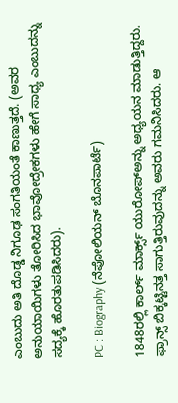ಎಂಬುದು ಅತಿ ದೊಡ್ಡ ನಿಗೂಢ ಸಂಗತಿಯಂತೆ ಕಾಣುತ್ತದೆ. (ಅವರ ಅನುಯಾಯಿಗಳು ತೋರಿಸಿದ ಭಾವೋದ್ರೇಕಗಳು ಹೇಗೆ ಸಾಧ್ಯ ಎಂಬುದನ್ನು ಸದ್ಯಕ್ಕೆ ಹೊರತುಪಡಿಸಿದರು).

PC : Biography (ನೆಪೋಲಿಯನ್ ಬೊನಪಾರ್ಟೆ)

1848ರಲ್ಲಿ ಕಾರ್ಲ್ ಮಾರ್ಕ್ಸ್ ಯುರೋಪ್‌ಅನ್ನು ಅಧ್ಯಯನ ಮಾಡುತ್ತಿದ್ದರು. ಫ್ರಾನ್ಸ್ ಬಿಕ್ಕಟ್ಟಿನತ್ತ ಸಾಗುತ್ತಿರುವುದನ್ನು ಅವರು ಗಮನಿಸಿದರು. ಆ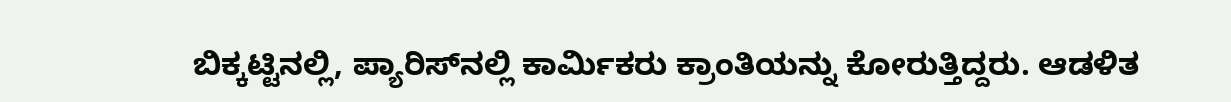ಬಿಕ್ಕಟ್ಟಿನಲ್ಲಿ, ಪ್ಯಾರಿಸ್‌ನಲ್ಲಿ ಕಾರ್ಮಿಕರು ಕ್ರಾಂತಿಯನ್ನು ಕೋರುತ್ತಿದ್ದರು. ಆಡಳಿತ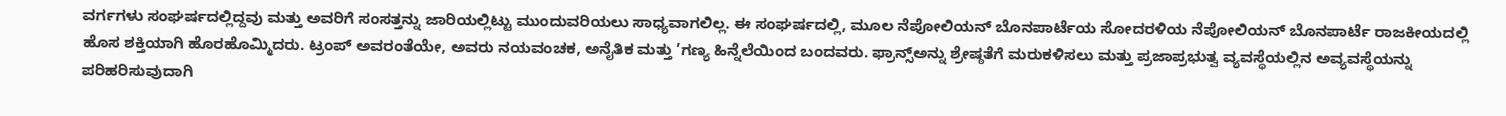ವರ್ಗಗಳು ಸಂಘರ್ಷದಲ್ಲಿದ್ದವು ಮತ್ತು ಅವರಿಗೆ ಸಂಸತ್ತನ್ನು ಜಾರಿಯಲ್ಲಿಟ್ಟು ಮುಂದುವರಿಯಲು ಸಾಧ್ಯವಾಗಲಿಲ್ಲ. ಈ ಸಂಘರ್ಷದಲ್ಲಿ, ಮೂಲ ನೆಪೋಲಿಯನ್ ಬೊನಪಾರ್ಟೆಯ ಸೋದರಳಿಯ ನೆಪೋಲಿಯನ್ ಬೊನಪಾರ್ಟೆ ರಾಜಕೀಯದಲ್ಲಿ ಹೊಸ ಶಕ್ತಿಯಾಗಿ ಹೊರಹೊಮ್ಮಿದರು. ಟ್ರಂಪ್ ಅವರಂತೆಯೇ, ಅವರು ನಯವಂಚಕ, ಅನೈತಿಕ ಮತ್ತು ’ಗಣ್ಯ ಹಿನ್ನೆಲೆಯಿಂದ ಬಂದವರು. ಫ್ರಾನ್ಸ್‌ಅನ್ನು ಶ್ರೇಷ್ಠತೆಗೆ ಮರುಕಳಿಸಲು ಮತ್ತು ಪ್ರಜಾಪ್ರಭುತ್ವ ವ್ಯವಸ್ಥೆಯಲ್ಲಿನ ಅವ್ಯವಸ್ಥೆಯನ್ನು ಪರಿಹರಿಸುವುದಾಗಿ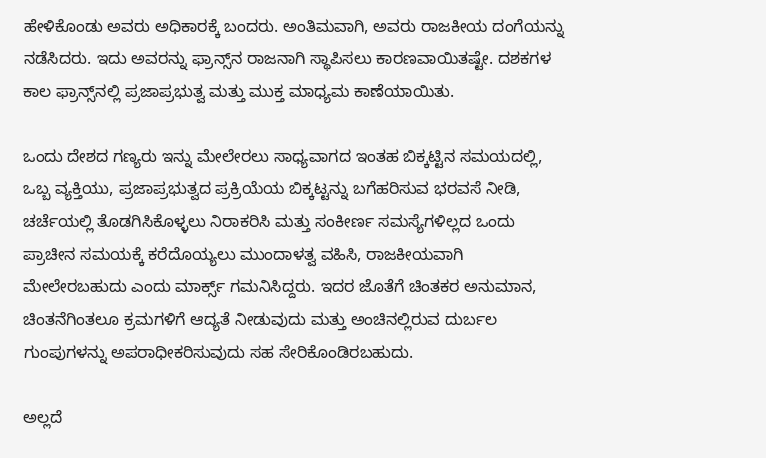ಹೇಳಿಕೊಂಡು ಅವರು ಅಧಿಕಾರಕ್ಕೆ ಬಂದರು. ಅಂತಿಮವಾಗಿ, ಅವರು ರಾಜಕೀಯ ದಂಗೆಯನ್ನು ನಡೆಸಿದರು. ಇದು ಅವರನ್ನು ಫ್ರಾನ್ಸ್‌ನ ರಾಜನಾಗಿ ಸ್ಥಾಪಿಸಲು ಕಾರಣವಾಯಿತಷ್ಟೇ. ದಶಕಗಳ ಕಾಲ ಫ್ರಾನ್ಸ್‌ನಲ್ಲಿ ಪ್ರಜಾಪ್ರಭುತ್ವ ಮತ್ತು ಮುಕ್ತ ಮಾಧ್ಯಮ ಕಾಣೆಯಾಯಿತು.

ಒಂದು ದೇಶದ ಗಣ್ಯರು ಇನ್ನು ಮೇಲೇರಲು ಸಾಧ್ಯವಾಗದ ಇಂತಹ ಬಿಕ್ಕಟ್ಟಿನ ಸಮಯದಲ್ಲಿ, ಒಬ್ಬ ವ್ಯಕ್ತಿಯು, ಪ್ರಜಾಪ್ರಭುತ್ವದ ಪ್ರಕ್ರಿಯೆಯ ಬಿಕ್ಕಟ್ಟನ್ನು ಬಗೆಹರಿಸುವ ಭರವಸೆ ನೀಡಿ, ಚರ್ಚೆಯಲ್ಲಿ ತೊಡಗಿಸಿಕೊಳ್ಳಲು ನಿರಾಕರಿಸಿ ಮತ್ತು ಸಂಕೀರ್ಣ ಸಮಸ್ಯೆಗಳಿಲ್ಲದ ಒಂದು ಪ್ರಾಚೀನ ಸಮಯಕ್ಕೆ ಕರೆದೊಯ್ಯಲು ಮುಂದಾಳತ್ವ ವಹಿಸಿ, ರಾಜಕೀಯವಾಗಿ ಮೇಲೇರಬಹುದು ಎಂದು ಮಾರ್ಕ್ಸ್ ಗಮನಿಸಿದ್ದರು. ಇದರ ಜೊತೆಗೆ ಚಿಂತಕರ ಅನುಮಾನ, ಚಿಂತನೆಗಿಂತಲೂ ಕ್ರಮಗಳಿಗೆ ಆದ್ಯತೆ ನೀಡುವುದು ಮತ್ತು ಅಂಚಿನಲ್ಲಿರುವ ದುರ್ಬಲ ಗುಂಪುಗಳನ್ನು ಅಪರಾಧೀಕರಿಸುವುದು ಸಹ ಸೇರಿಕೊಂಡಿರಬಹುದು.

ಅಲ್ಲದೆ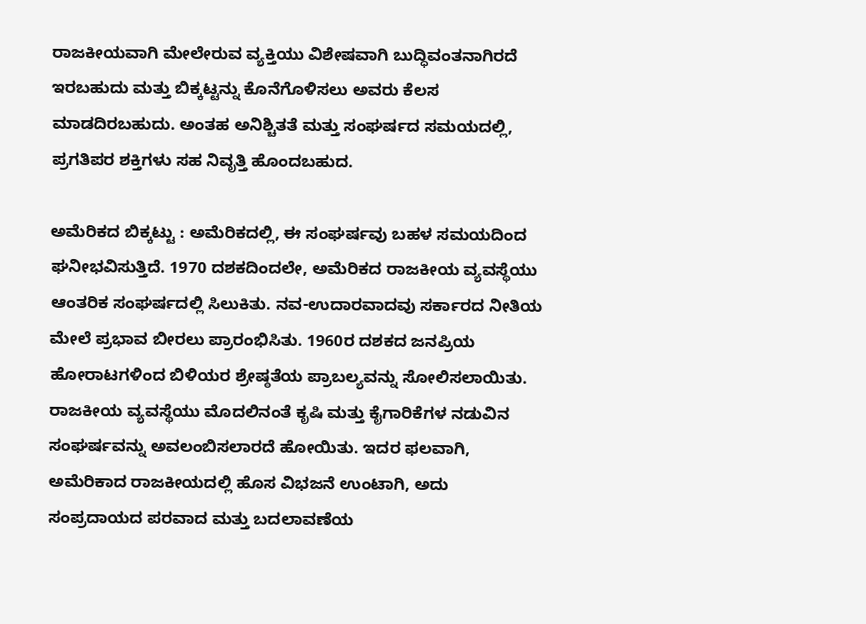ರಾಜಕೀಯವಾಗಿ ಮೇಲೇರುವ ವ್ಯಕ್ತಿಯು ವಿಶೇಷವಾಗಿ ಬುದ್ಧಿವಂತನಾಗಿರದೆ ಇರಬಹುದು ಮತ್ತು ಬಿಕ್ಕಟ್ಟನ್ನು ಕೊನೆಗೊಳಿಸಲು ಅವರು ಕೆಲಸ ಮಾಡದಿರಬಹುದು. ಅಂತಹ ಅನಿಶ್ಚಿತತೆ ಮತ್ತು ಸಂಘರ್ಷದ ಸಮಯದಲ್ಲಿ, ಪ್ರಗತಿಪರ ಶಕ್ತಿಗಳು ಸಹ ನಿವೃತ್ತಿ ಹೊಂದಬಹುದ.

ಅಮೆರಿಕದ ಬಿಕ್ಕಟ್ಟು : ಅಮೆರಿಕದಲ್ಲಿ, ಈ ಸಂಘರ್ಷವು ಬಹಳ ಸಮಯದಿಂದ ಘನೀಭವಿಸುತ್ತಿದೆ. 1970 ದಶಕದಿಂದಲೇ, ಅಮೆರಿಕದ ರಾಜಕೀಯ ವ್ಯವಸ್ಥೆಯು ಆಂತರಿಕ ಸಂಘರ್ಷದಲ್ಲಿ ಸಿಲುಕಿತು. ನವ-ಉದಾರವಾದವು ಸರ್ಕಾರದ ನೀತಿಯ ಮೇಲೆ ಪ್ರಭಾವ ಬೀರಲು ಪ್ರಾರಂಭಿಸಿತು. 1960ರ ದಶಕದ ಜನಪ್ರಿಯ ಹೋರಾಟಗಳಿಂದ ಬಿಳಿಯರ ಶ್ರೇಷ್ಠತೆಯ ಪ್ರಾಬಲ್ಯವನ್ನು ಸೋಲಿಸಲಾಯಿತು. ರಾಜಕೀಯ ವ್ಯವಸ್ಥೆಯು ಮೊದಲಿನಂತೆ ಕೃಷಿ ಮತ್ತು ಕೈಗಾರಿಕೆಗಳ ನಡುವಿನ ಸಂಘರ್ಷವನ್ನು ಅವಲಂಬಿಸಲಾರದೆ ಹೋಯಿತು. ಇದರ ಫಲವಾಗಿ, ಅಮೆರಿಕಾದ ರಾಜಕೀಯದಲ್ಲಿ ಹೊಸ ವಿಭಜನೆ ಉಂಟಾಗಿ, ಅದು ಸಂಪ್ರದಾಯದ ಪರವಾದ ಮತ್ತು ಬದಲಾವಣೆಯ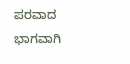ಪರವಾದ ಭಾಗವಾಗಿ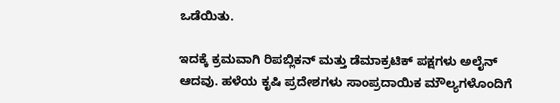ಒಡೆಯಿತು.

ಇದಕ್ಕೆ ಕ್ರಮವಾಗಿ ರಿಪಬ್ಲಿಕನ್ ಮತ್ತು ಡೆಮಾಕ್ರಟಿಕ್ ಪಕ್ಷಗಳು ಅಲೈನ್ ಆದವು. ಹಳೆಯ ಕೃಷಿ ಪ್ರದೇಶಗಳು ಸಾಂಪ್ರದಾಯಿಕ ಮೌಲ್ಯಗಳೊಂದಿಗೆ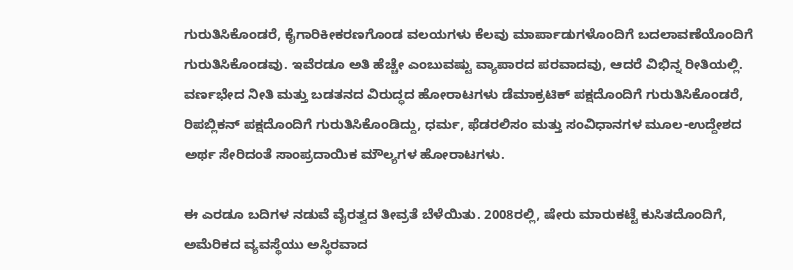ಗುರುತಿಸಿಕೊಂಡರೆ, ಕೈಗಾರಿಕೀಕರಣಗೊಂಡ ವಲಯಗಳು ಕೆಲವು ಮಾರ್ಪಾಡುಗಳೊಂದಿಗೆ ಬದಲಾವಣೆಯೊಂದಿಗೆ ಗುರುತಿಸಿಕೊಂಡವು. ಇವೆರಡೂ ಅತಿ ಹೆಚ್ಚೇ ಎಂಬುವಷ್ಟು ವ್ಯಾಪಾರದ ಪರವಾದವು, ಆದರೆ ವಿಭಿನ್ನ ರೀತಿಯಲ್ಲಿ. ವರ್ಣಭೇದ ನೀತಿ ಮತ್ತು ಬಡತನದ ವಿರುದ್ಧದ ಹೋರಾಟಗಳು ಡೆಮಾಕ್ರಟಿಕ್ ಪಕ್ಷದೊಂದಿಗೆ ಗುರುತಿಸಿಕೊಂಡರೆ, ರಿಪಬ್ಲಿಕನ್ ಪಕ್ಷದೊಂದಿಗೆ ಗುರುತಿಸಿಕೊಂಡಿದ್ದು, ಧರ್ಮ, ಫೆಡರಲಿಸಂ ಮತ್ತು ಸಂವಿಧಾನಗಳ ಮೂಲ-ಉದ್ದೇಶದ ಅರ್ಥ ಸೇರಿದಂತೆ ಸಾಂಪ್ರದಾಯಿಕ ಮೌಲ್ಯಗಳ ಹೋರಾಟಗಳು.

ಈ ಎರಡೂ ಬದಿಗಳ ನಡುವೆ ವೈರತ್ವದ ತೀವ್ರತೆ ಬೆಳೆಯಿತು. 2008ರಲ್ಲಿ, ಷೇರು ಮಾರುಕಟ್ಟೆ ಕುಸಿತದೊಂದಿಗೆ, ಅಮೆರಿಕದ ವ್ಯವಸ್ಥೆಯು ಅಸ್ಥಿರವಾದ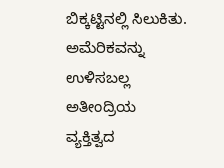ಬಿಕ್ಕಟ್ಟಿನಲ್ಲಿ ಸಿಲುಕಿತು. ಅಮೆರಿಕವನ್ನು ಉಳಿಸಬಲ್ಲ ಅತೀಂದ್ರಿಯ ವ್ಯಕ್ತಿತ್ವದ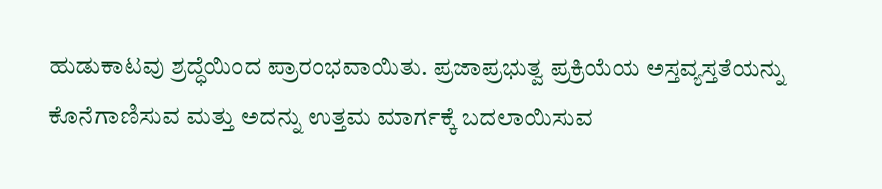ಹುಡುಕಾಟವು ಶ್ರದ್ಧೆಯಿಂದ ಪ್ರಾರಂಭವಾಯಿತು. ಪ್ರಜಾಪ್ರಭುತ್ವ ಪ್ರಕ್ರಿಯೆಯ ಅಸ್ತವ್ಯಸ್ತತೆಯನ್ನು ಕೊನೆಗಾಣಿಸುವ ಮತ್ತು ಅದನ್ನು ಉತ್ತಮ ಮಾರ್ಗಕ್ಕೆ ಬದಲಾಯಿಸುವ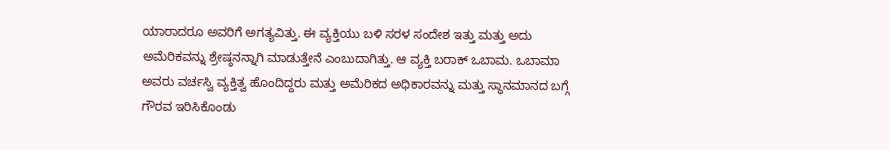ಯಾರಾದರೂ ಅವರಿಗೆ ಅಗತ್ಯವಿತ್ತು. ಈ ವ್ಯಕ್ತಿಯು ಬಳಿ ಸರಳ ಸಂದೇಶ ಇತ್ತು ಮತ್ತು ಅದು ಅಮೆರಿಕವನ್ನು ಶ್ರೇಷ್ಠನನ್ನಾಗಿ ಮಾಡುತ್ತೇನೆ ಎಂಬುದಾಗಿತ್ತು. ಆ ವ್ಯಕ್ತಿ ಬರಾಕ್ ಒಬಾಮ. ಒಬಾಮಾ ಅವರು ವರ್ಚಸ್ವಿ ವ್ಯಕ್ತಿತ್ವ ಹೊಂದಿದ್ದರು ಮತ್ತು ಅಮೆರಿಕದ ಅಧಿಕಾರವನ್ನು ಮತ್ತು ಸ್ಥಾನಮಾನದ ಬಗ್ಗೆ ಗೌರವ ಇರಿಸಿಕೊಂಡು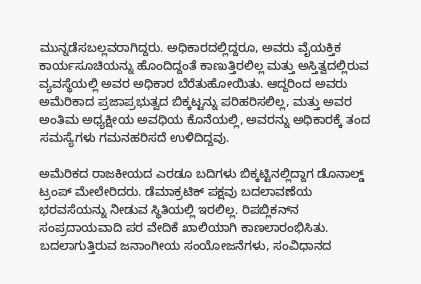ಮುನ್ನಡೆಸಬಲ್ಲವರಾಗಿದ್ದರು. ಅಧಿಕಾರದಲ್ಲಿದ್ದರೂ, ಅವರು ವೈಯಕ್ತಿಕ ಕಾರ್ಯಸೂಚಿಯನ್ನು ಹೊಂದಿದ್ದಂತೆ ಕಾಣುತ್ತಿರಲಿಲ್ಲ ಮತ್ತು ಅಸ್ತಿತ್ವದಲ್ಲಿರುವ ವ್ಯವಸ್ಥೆಯಲ್ಲಿ ಅವರ ಅಧಿಕಾರ ಬೆರೆತುಹೋಯಿತು. ಆದ್ದರಿಂದ ಅವರು ಅಮೆರಿಕಾದ ಪ್ರಜಾಪ್ರಭುತ್ವದ ಬಿಕ್ಕಟ್ಟನ್ನು ಪರಿಹರಿಸಲಿಲ್ಲ, ಮತ್ತು ಅವರ ಅಂತಿಮ ಅಧ್ಯಕ್ಷೀಯ ಅವಧಿಯ ಕೊನೆಯಲ್ಲಿ, ಅವರನ್ನು ಅಧಿಕಾರಕ್ಕೆ ತಂದ ಸಮಸ್ಯೆಗಳು ಗಮನಹರಿಸದೆ ಉಳಿದಿದ್ದವು.

ಅಮೆರಿಕದ ರಾಜಕೀಯದ ಎರಡೂ ಬದಿಗಳು ಬಿಕ್ಕಟ್ಟಿನಲ್ಲಿದ್ದಾಗ ಡೊನಾಲ್ಡ್ ಟ್ರಂಪ್ ಮೇಲೇರಿದರು. ಡೆಮಾಕ್ರಟಿಕ್ ಪಕ್ಷವು ಬದಲಾವಣೆಯ ಭರವಸೆಯನ್ನು ನೀಡುವ ಸ್ಥಿತಿಯಲ್ಲಿ ಇರಲಿಲ್ಲ. ರಿಪಬ್ಲಿಕನ್‌ನ ಸಂಪ್ರದಾಯವಾದಿ ಪರ ವೇದಿಕೆ ಖಾಲಿಯಾಗಿ ಕಾಣಲಾರಂಭಿಸಿತು. ಬದಲಾಗುತ್ತಿರುವ ಜನಾಂಗೀಯ ಸಂಯೋಜನೆಗಳು, ಸಂವಿಧಾನದ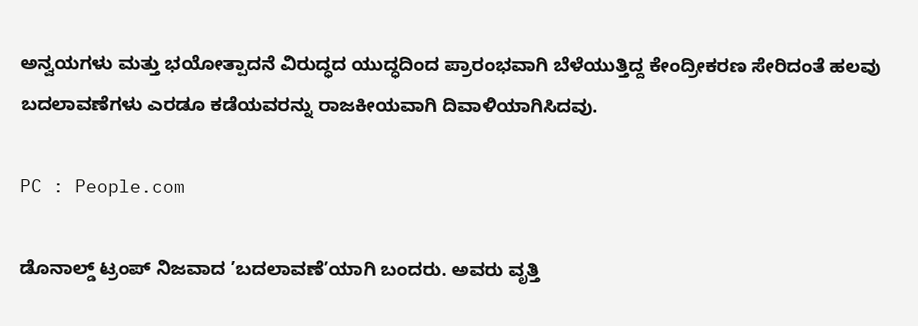ಅನ್ವಯಗಳು ಮತ್ತು ಭಯೋತ್ಪಾದನೆ ವಿರುದ್ಧದ ಯುದ್ಧದಿಂದ ಪ್ರಾರಂಭವಾಗಿ ಬೆಳೆಯುತ್ತಿದ್ದ ಕೇಂದ್ರೀಕರಣ ಸೇರಿದಂತೆ ಹಲವು ಬದಲಾವಣೆಗಳು ಎರಡೂ ಕಡೆಯವರನ್ನು ರಾಜಕೀಯವಾಗಿ ದಿವಾಳಿಯಾಗಿಸಿದವು.

PC : People.com

ಡೊನಾಲ್ಡ್ ಟ್ರಂಪ್ ನಿಜವಾದ ’ಬದಲಾವಣೆ’ಯಾಗಿ ಬಂದರು. ಅವರು ವೃತ್ತಿ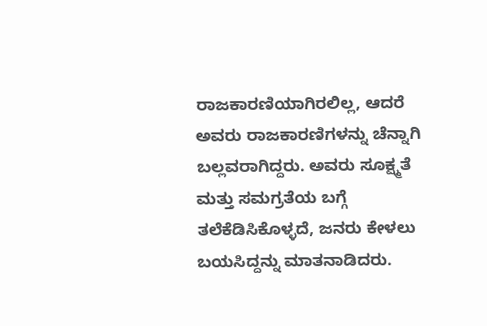ರಾಜಕಾರಣಿಯಾಗಿರಲಿಲ್ಲ, ಆದರೆ ಅವರು ರಾಜಕಾರಣಿಗಳನ್ನು ಚೆನ್ನಾಗಿ ಬಲ್ಲವರಾಗಿದ್ದರು. ಅವರು ಸೂಕ್ಷ್ಮತೆ ಮತ್ತು ಸಮಗ್ರತೆಯ ಬಗ್ಗೆ ತಲೆಕೆಡಿಸಿಕೊಳ್ಳದೆ, ಜನರು ಕೇಳಲು ಬಯಸಿದ್ದನ್ನು ಮಾತನಾಡಿದರು.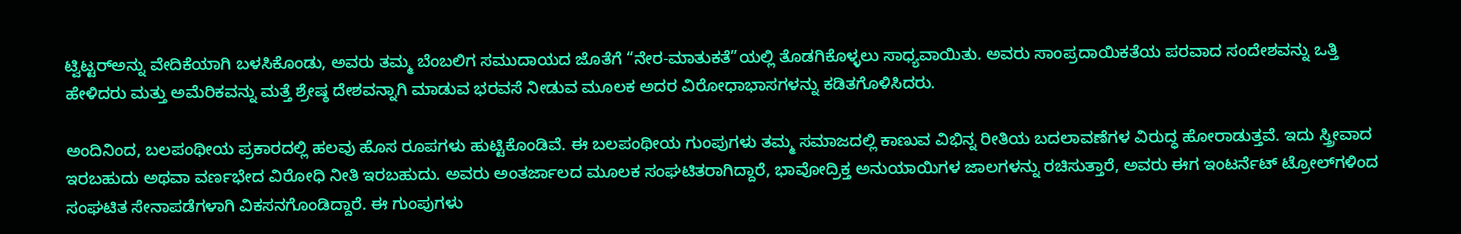ಟ್ವಿಟ್ಟರ್‌ಅನ್ನು ವೇದಿಕೆಯಾಗಿ ಬಳಸಿಕೊಂಡು, ಅವರು ತಮ್ಮ ಬೆಂಬಲಿಗ ಸಮುದಾಯದ ಜೊತೆಗೆ “ನೇರ-ಮಾತುಕತೆ”ಯಲ್ಲಿ ತೊಡಗಿಕೊಳ್ಳಲು ಸಾಧ್ಯವಾಯಿತು. ಅವರು ಸಾಂಪ್ರದಾಯಿಕತೆಯ ಪರವಾದ ಸಂದೇಶವನ್ನು ಒತ್ತಿ ಹೇಳಿದರು ಮತ್ತು ಅಮೆರಿಕವನ್ನು ಮತ್ತೆ ಶ್ರೇಷ್ಠ ದೇಶವನ್ನಾಗಿ ಮಾಡುವ ಭರವಸೆ ನೀಡುವ ಮೂಲಕ ಅದರ ವಿರೋಧಾಭಾಸಗಳನ್ನು ಕಡಿತಗೊಳಿಸಿದರು.

ಅಂದಿನಿಂದ, ಬಲಪಂಥೀಯ ಪ್ರಕಾರದಲ್ಲಿ ಹಲವು ಹೊಸ ರೂಪಗಳು ಹುಟ್ಟಿಕೊಂಡಿವೆ. ಈ ಬಲಪಂಥೀಯ ಗುಂಪುಗಳು ತಮ್ಮ ಸಮಾಜದಲ್ಲಿ ಕಾಣುವ ವಿಭಿನ್ನ ರೀತಿಯ ಬದಲಾವಣೆಗಳ ವಿರುದ್ಧ ಹೋರಾಡುತ್ತವೆ. ಇದು ಸ್ತ್ರೀವಾದ ಇರಬಹುದು ಅಥವಾ ವರ್ಣಭೇದ ವಿರೋಧಿ ನೀತಿ ಇರಬಹುದು. ಅವರು ಅಂತರ್ಜಾಲದ ಮೂಲಕ ಸಂಘಟಿತರಾಗಿದ್ದಾರೆ, ಭಾವೋದ್ರಿಕ್ತ ಅನುಯಾಯಿಗಳ ಜಾಲಗಳನ್ನು ರಚಿಸುತ್ತಾರೆ, ಅವರು ಈಗ ಇಂಟರ್ನೆಟ್ ಟ್ರೋಲ್‌ಗಳಿಂದ ಸಂಘಟಿತ ಸೇನಾಪಡೆಗಳಾಗಿ ವಿಕಸನಗೊಂಡಿದ್ದಾರೆ. ಈ ಗುಂಪುಗಳು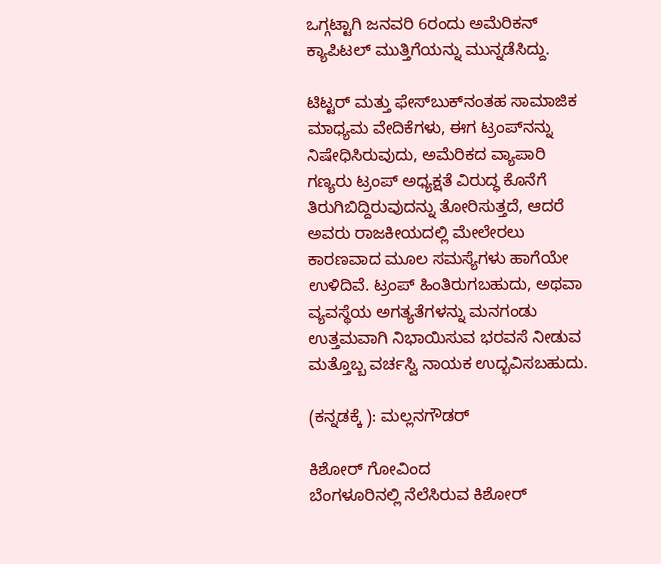ಒಗ್ಗಟ್ಟಾಗಿ ಜನವರಿ 6ರಂದು ಅಮೆರಿಕನ್ ಕ್ಯಾಪಿಟಲ್ ಮುತ್ತಿಗೆಯನ್ನು ಮುನ್ನಡೆಸಿದ್ದು.

ಟಿಟ್ಟರ್ ಮತ್ತು ಫೇಸ್‌ಬುಕ್‌ನಂತಹ ಸಾಮಾಜಿಕ ಮಾಧ್ಯಮ ವೇದಿಕೆಗಳು, ಈಗ ಟ್ರಂಪ್‌ನನ್ನು ನಿಷೇಧಿಸಿರುವುದು, ಅಮೆರಿಕದ ವ್ಯಾಪಾರಿ ಗಣ್ಯರು ಟ್ರಂಪ್ ಅಧ್ಯಕ್ಷತೆ ವಿರುದ್ಧ ಕೊನೆಗೆ ತಿರುಗಿಬಿದ್ದಿರುವುದನ್ನು ತೋರಿಸುತ್ತದೆ, ಆದರೆ ಅವರು ರಾಜಕೀಯದಲ್ಲಿ ಮೇಲೇರಲು ಕಾರಣವಾದ ಮೂಲ ಸಮಸ್ಯೆಗಳು ಹಾಗೆಯೇ ಉಳಿದಿವೆ. ಟ್ರಂಪ್ ಹಿಂತಿರುಗಬಹುದು, ಅಥವಾ ವ್ಯವಸ್ಥೆಯ ಅಗತ್ಯತೆಗಳನ್ನು ಮನಗಂಡು ಉತ್ತಮವಾಗಿ ನಿಭಾಯಿಸುವ ಭರವಸೆ ನೀಡುವ ಮತ್ತೊಬ್ಬ ವರ್ಚಸ್ವಿ ನಾಯಕ ಉದ್ಭವಿಸಬಹುದು.

(ಕನ್ನಡಕ್ಕೆ ): ಮಲ್ಲನಗೌಡರ್

ಕಿಶೋರ್ ಗೋವಿಂದ
ಬೆಂಗಳೂರಿನಲ್ಲಿ ನೆಲೆಸಿರುವ ಕಿಶೋರ್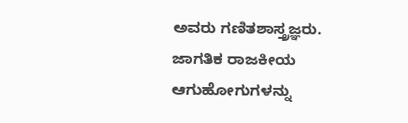ಅವರು ಗಣಿತಶಾಸ್ತ್ರಜ್ಞರು. ಜಾಗತಿಕ ರಾಜಕೀಯ ಆಗುಹೋಗುಗಳನ್ನು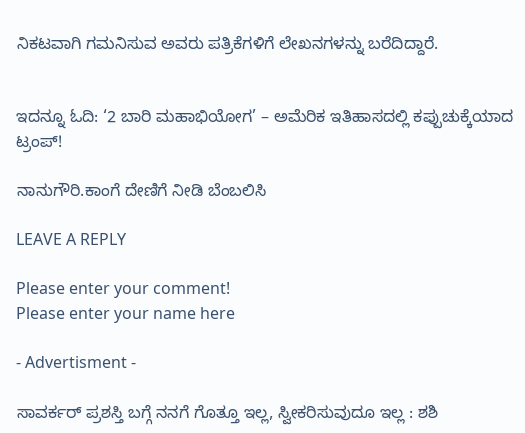ನಿಕಟವಾಗಿ ಗಮನಿಸುವ ಅವರು ಪತ್ರಿಕೆಗಳಿಗೆ ಲೇಖನಗಳನ್ನು ಬರೆದಿದ್ದಾರೆ.


ಇದನ್ನೂ ಓದಿ: ‘2 ಬಾರಿ ಮಹಾಭಿಯೋಗ’ – ಅಮೆರಿಕ ಇತಿಹಾಸದಲ್ಲಿ ಕಪ್ಪುಚುಕ್ಕೆಯಾದ ಟ್ರಂಪ್!

ನಾನುಗೌರಿ.ಕಾಂಗೆ ದೇಣಿಗೆ ನೀಡಿ ಬೆಂಬಲಿಸಿ

LEAVE A REPLY

Please enter your comment!
Please enter your name here

- Advertisment -

ಸಾವರ್ಕರ್ ಪ್ರಶಸ್ತಿ ಬಗ್ಗೆ ನನಗೆ ಗೊತ್ತೂ ಇಲ್ಲ, ಸ್ವೀಕರಿಸುವುದೂ ಇಲ್ಲ : ಶಶಿ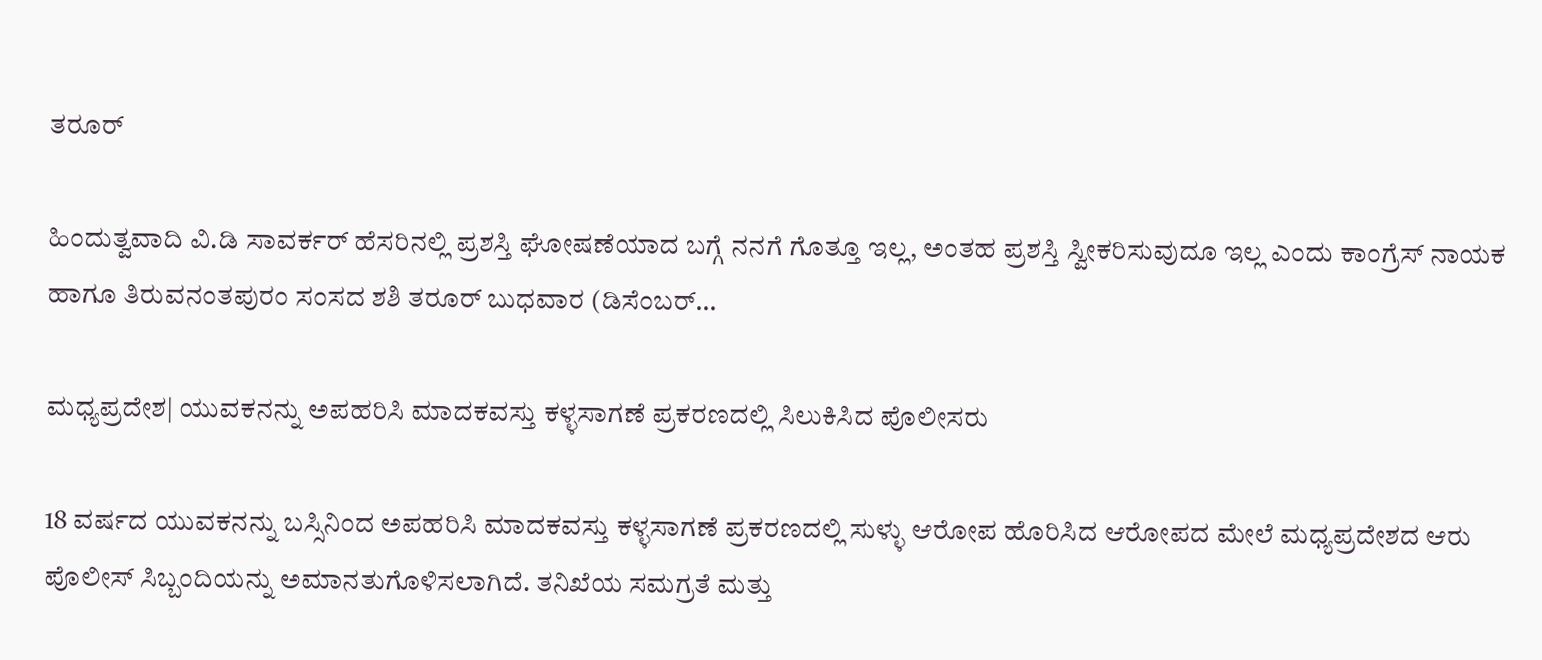ತರೂರ್

ಹಿಂದುತ್ವವಾದಿ ವಿ.ಡಿ ಸಾವರ್ಕರ್ ಹೆಸರಿನಲ್ಲಿ ಪ್ರಶಸ್ತಿ ಘೋಷಣೆಯಾದ ಬಗ್ಗೆ ನನಗೆ ಗೊತ್ತೂ ಇಲ್ಲ, ಅಂತಹ ಪ್ರಶಸ್ತಿ ಸ್ವೀಕರಿಸುವುದೂ ಇಲ್ಲ ಎಂದು ಕಾಂಗ್ರೆಸ್ ನಾಯಕ ಹಾಗೂ ತಿರುವನಂತಪುರಂ ಸಂಸದ ಶಶಿ ತರೂರ್ ಬುಧವಾರ (ಡಿಸೆಂಬರ್...

ಮಧ್ಯಪ್ರದೇಶ| ಯುವಕನನ್ನು ಅಪಹರಿಸಿ ಮಾದಕವಸ್ತು ಕಳ್ಳಸಾಗಣೆ ಪ್ರಕರಣದಲ್ಲಿ ಸಿಲುಕಿಸಿದ ಪೊಲೀಸರು

18 ವರ್ಷದ ಯುವಕನನ್ನು ಬಸ್ಸಿನಿಂದ ಅಪಹರಿಸಿ ಮಾದಕವಸ್ತು ಕಳ್ಳಸಾಗಣೆ ಪ್ರಕರಣದಲ್ಲಿ ಸುಳ್ಳು ಆರೋಪ ಹೊರಿಸಿದ ಆರೋಪದ ಮೇಲೆ ಮಧ್ಯಪ್ರದೇಶದ ಆರು ಪೊಲೀಸ್ ಸಿಬ್ಬಂದಿಯನ್ನು ಅಮಾನತುಗೊಳಿಸಲಾಗಿದೆ. ತನಿಖೆಯ ಸಮಗ್ರತೆ ಮತ್ತು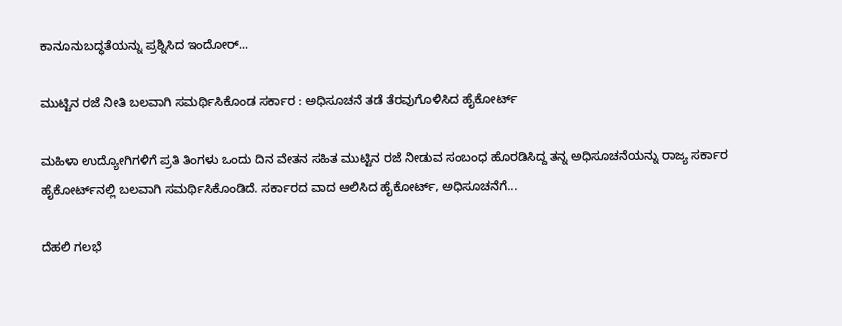ಕಾನೂನುಬದ್ಧತೆಯನ್ನು ಪ್ರಶ್ನಿಸಿದ ಇಂದೋರ್...

ಮುಟ್ಟಿನ ರಜೆ ನೀತಿ ಬಲವಾಗಿ ಸಮರ್ಥಿಸಿಕೊಂಡ ಸರ್ಕಾರ : ಅಧಿಸೂಚನೆ ತಡೆ ತೆರವುಗೊಳಿಸಿದ ಹೈಕೋರ್ಟ್

ಮಹಿಳಾ ಉದ್ಯೋಗಿಗಳಿಗೆ ಪ್ರತಿ ತಿಂಗಳು ಒಂದು ದಿನ ವೇತನ ಸಹಿತ ಮುಟ್ಟಿನ ರಜೆ ನೀಡುವ ಸಂಬಂಧ ಹೊರಡಿಸಿದ್ದ ತನ್ನ ಅಧಿಸೂಚನೆಯನ್ನು ರಾಜ್ಯ ಸರ್ಕಾರ ಹೈಕೋರ್ಟ್‌ನಲ್ಲಿ ಬಲವಾಗಿ ಸಮರ್ಥಿಸಿಕೊಂಡಿದೆ. ಸರ್ಕಾರದ ವಾದ ಆಲಿಸಿದ ಹೈಕೋರ್ಟ್, ಅಧಿಸೂಚನೆಗೆ...

ದೆಹಲಿ ಗಲಭೆ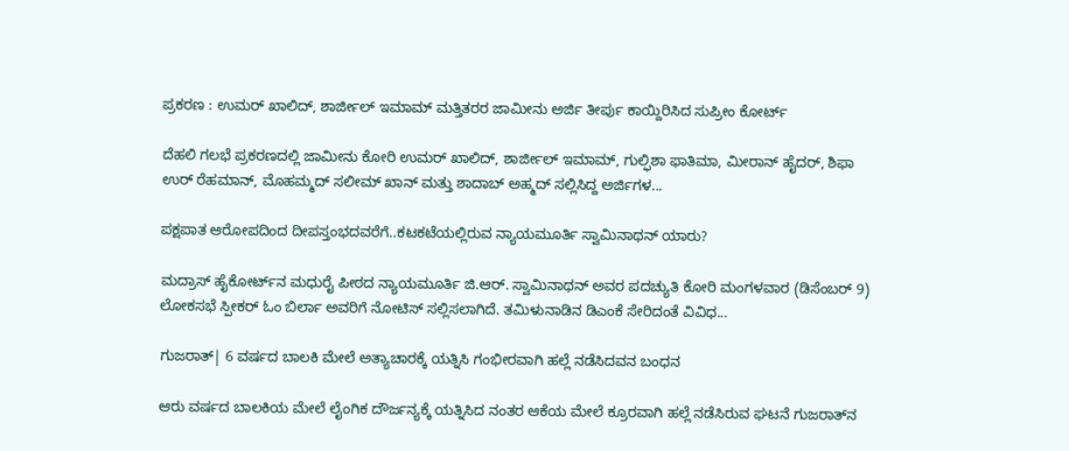ಪ್ರಕರಣ : ಉಮರ್ ಖಾಲಿದ್, ಶಾರ್ಜೀಲ್ ಇಮಾಮ್ ಮತ್ತಿತರರ ಜಾಮೀನು ಅರ್ಜಿ ತೀರ್ಪು ಕಾಯ್ದಿರಿಸಿದ ಸುಪ್ರೀಂ ಕೋರ್ಟ್

ದೆಹಲಿ ಗಲಭೆ ಪ್ರಕರಣದಲ್ಲಿ ಜಾಮೀನು ಕೋರಿ ಉಮರ್ ಖಾಲಿದ್, ಶಾರ್ಜೀಲ್ ಇಮಾಮ್, ಗುಲ್ಫಿಶಾ ಫಾತಿಮಾ, ಮೀರಾನ್ ಹೈದರ್, ಶಿಫಾ ಉರ್ ರೆಹಮಾನ್, ಮೊಹಮ್ಮದ್ ಸಲೀಮ್ ಖಾನ್ ಮತ್ತು ಶಾದಾಬ್ ಅಹ್ಮದ್ ಸಲ್ಲಿಸಿದ್ದ ಅರ್ಜಿಗಳ...

ಪಕ್ಷಪಾತ ಆರೋಪದಿಂದ ದೀಪಸ್ತಂಭದವರೆಗೆ..ಕಟಕಟೆಯಲ್ಲಿರುವ ನ್ಯಾಯಮೂರ್ತಿ ಸ್ವಾಮಿನಾಥನ್ ಯಾರು?

ಮದ್ರಾಸ್ ಹೈಕೋರ್ಟ್‌ನ ಮಧುರೈ ಪೀಠದ ನ್ಯಾಯಮೂರ್ತಿ ಜಿ.ಆರ್. ಸ್ವಾಮಿನಾಥನ್ ಅವರ ಪದಚ್ಯುತಿ ಕೋರಿ ಮಂಗಳವಾರ (ಡಿಸೆಂಬರ್ 9) ಲೋಕಸಭೆ ಸ್ಪೀಕರ್‌ ಓಂ ಬಿರ್ಲಾ ಅವರಿಗೆ ನೋಟಿಸ್ ಸಲ್ಲಿಸಲಾಗಿದೆ. ತಮಿಳುನಾಡಿನ ಡಿಎಂಕೆ ಸೇರಿದಂತೆ ವಿವಿಧ...

ಗುಜರಾತ್‌| 6 ವರ್ಷದ ಬಾಲಕಿ ಮೇಲೆ ಅತ್ಯಾಚಾರಕ್ಕೆ ಯತ್ನಿಸಿ ಗಂಭೀರವಾಗಿ ಹಲ್ಲೆ ನಡೆಸಿದವನ ಬಂಧನ

ಆರು ವರ್ಷದ ಬಾಲಕಿಯ ಮೇಲೆ ಲೈಂಗಿಕ ದೌರ್ಜನ್ಯಕ್ಕೆ ಯತ್ನಿಸಿದ ನಂತರ ಆಕೆಯ ಮೇಲೆ ಕ್ರೂರವಾಗಿ ಹಲ್ಲೆ ನಡೆಸಿರುವ ಘಟನೆ ಗುಜರಾತ್‌ನ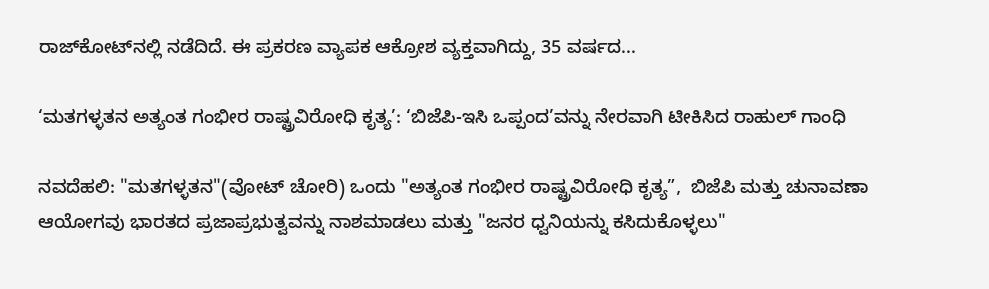ರಾಜ್‌ಕೋಟ್‌ನಲ್ಲಿ ನಡೆದಿದೆ. ಈ ಪ್ರಕರಣ ವ್ಯಾಪಕ ಆಕ್ರೋಶ ವ್ಯಕ್ತವಾಗಿದ್ದು, 35 ವರ್ಷದ...

‘ಮತಗಳ್ಳತನ ಅತ್ಯಂತ ಗಂಭೀರ ರಾಷ್ಟ್ರವಿರೋಧಿ ಕೃತ್ಯ’: ‘ಬಿಜೆಪಿ-ಇಸಿ ಒಪ್ಪಂದ’ವನ್ನು ನೇರವಾಗಿ ಟೀಕಿಸಿದ ರಾಹುಲ್ ಗಾಂಧಿ

ನವದೆಹಲಿ: "ಮತಗಳ್ಳತನ"(ವೋಟ್ ಚೋರಿ) ಒಂದು "ಅತ್ಯಂತ ಗಂಭೀರ ರಾಷ್ಟ್ರವಿರೋಧಿ ಕೃತ್ಯ”,  ಬಿಜೆಪಿ ಮತ್ತು ಚುನಾವಣಾ ಆಯೋಗವು ಭಾರತದ ಪ್ರಜಾಪ್ರಭುತ್ವವನ್ನು ನಾಶಮಾಡಲು ಮತ್ತು "ಜನರ ಧ್ವನಿಯನ್ನು ಕಸಿದುಕೊಳ್ಳಲು"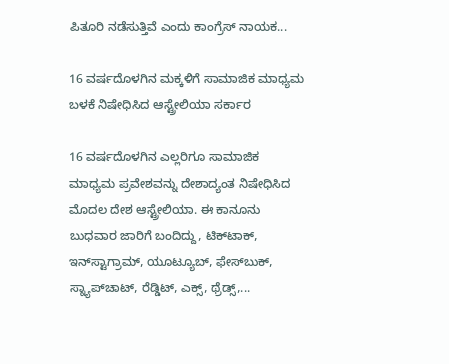ಪಿತೂರಿ ನಡೆಸುತ್ತಿವೆ ಎಂದು ಕಾಂಗ್ರೆಸ್ ನಾಯಕ...

16 ವರ್ಷದೊಳಗಿನ ಮಕ್ಕಳಿಗೆ ಸಾಮಾಜಿಕ ಮಾಧ್ಯಮ ಬಳಕೆ ನಿಷೇಧಿಸಿದ ಆಸ್ಟ್ರೇಲಿಯಾ ಸರ್ಕಾರ

16 ವರ್ಷದೊಳಗಿನ ಎಲ್ಲರಿಗೂ ಸಾಮಾಜಿಕ ಮಾಧ್ಯಮ ಪ್ರವೇಶವನ್ನು ದೇಶಾದ್ಯಂತ ನಿಷೇಧಿಸಿದ ಮೊದಲ ದೇಶ ಆಸ್ಟ್ರೇಲಿಯಾ. ಈ ಕಾನೂನು ಬುಧವಾರ ಜಾರಿಗೆ ಬಂದಿದ್ದು, ಟಿಕ್‌ಟಾಕ್, ಇನ್‌ಸ್ಟಾಗ್ರಾಮ್, ಯೂಟ್ಯೂಬ್, ಫೇಸ್‌ಬುಕ್, ಸ್ನ್ಯಾಪ್‌ಚಾಟ್, ರೆಡ್ಡಿಟ್, ಎಕ್ಸ್, ಥ್ರೆಡ್ಸ್,...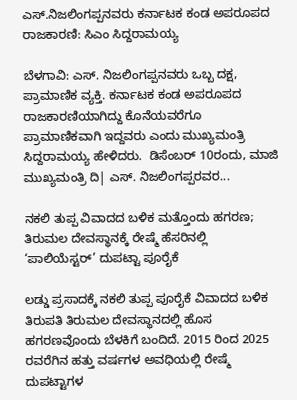ಎಸ್.ನಿಜಲಿಂಗಪ್ಪನವರು ಕರ್ನಾಟಕ ಕಂಡ ಅಪರೂಪದ ರಾಜಕಾರಣಿ: ಸಿಎಂ ಸಿದ್ದರಾಮಯ್ಯ

ಬೆಳಗಾವಿ: ಎಸ್. ನಿಜಲಿಂಗಪ್ಪನವರು ಒಬ್ಬ ದಕ್ಷ, ಪ್ರಾಮಾಣಿಕ ವ್ಯಕ್ತಿ. ಕರ್ನಾಟಕ ಕಂಡ ಅಪರೂಪದ ರಾಜಕಾರಣಿಯಾಗಿದ್ದು ಕೊನೆಯವರೆಗೂ ಪ್ರಾಮಾಣಿಕವಾಗಿ ಇದ್ದವರು ಎಂದು ಮುಖ್ಯಮಂತ್ರಿ ಸಿದ್ದರಾಮಯ್ಯ ಹೇಳಿದರು.  ಡಿಸೆಂಬರ್ 10ರಂದು, ಮಾಜಿ ಮುಖ್ಯಮಂತ್ರಿ ದಿ| ಎಸ್. ನಿಜಲಿಂಗಪ್ಪರವರ...

ನಕಲಿ ತುಪ್ಪ ವಿವಾದದ ಬಳಿಕ ಮತ್ತೊಂದು ಹಗರಣ; ತಿರುಮಲ ದೇವಸ್ಥಾನಕ್ಕೆ ರೇಷ್ಮೆ ಹೆಸರಿನಲ್ಲಿ ‘ಪಾಲಿಯೆಸ್ಟರ್‌’ ದುಪಟ್ಟಾ ಪೂರೈಕೆ

ಲಡ್ಡು ಪ್ರಸಾದಕ್ಕೆ ನಕಲಿ ತುಪ್ಪ ಪೂರೈಕೆ ವಿವಾದದ ಬಳಿಕ ತಿರುಪತಿ ತಿರುಮಲ ದೇವಸ್ಥಾನದಲ್ಲಿ ಹೊಸ ಹಗರಣವೊಂದು ಬೆಳಕಿಗೆ ಬಂದಿದೆ. 2015 ರಿಂದ 2025 ರವರೆಗಿನ ಹತ್ತು ವರ್ಷಗಳ ಅವಧಿಯಲ್ಲಿ ರೇಷ್ಮೆ ದುಪಟ್ಟಾಗಳ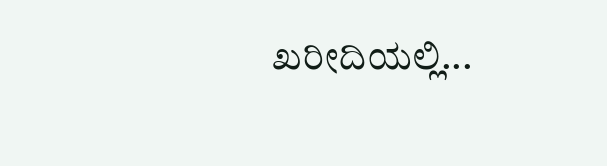ಖರೀದಿಯಲ್ಲಿ...